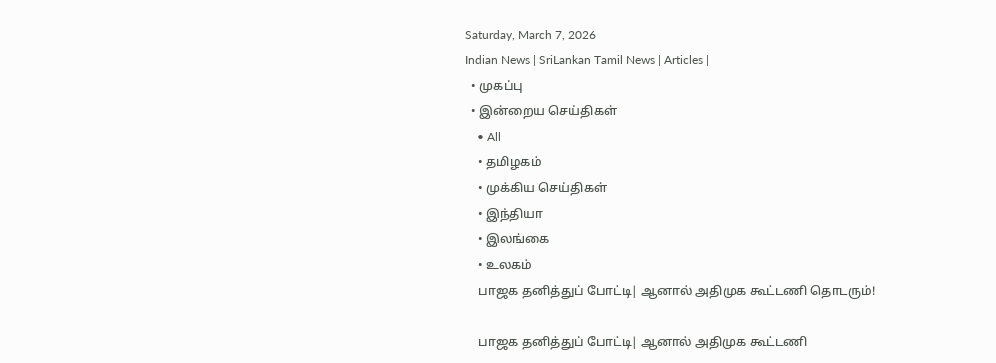Saturday, March 7, 2026
Indian News | SriLankan Tamil News | Articles |
  • முகப்பு
  • இன்றைய செய்திகள்
    • All
    • தமிழகம்
    • முக்கிய செய்திகள்
    • இந்தியா
    • இலங்கை
    • உலகம்
    பாஜக தனித்துப் போட்டி| ஆனால் அதிமுக கூட்டணி தொடரும்!

    பாஜக தனித்துப் போட்டி| ஆனால் அதிமுக கூட்டணி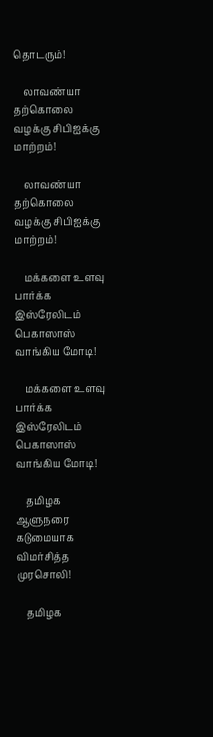தொடரும்!

    லாவண்யா தற்கொலை வழக்கு சிபிஐக்கு மாற்றம்!

    லாவண்யா தற்கொலை வழக்கு சிபிஐக்கு மாற்றம்!

    மக்களை உளவு பார்க்க இஸ்ரேலிடம் பெகாஸாஸ் வாங்கிய மோடி!

    மக்களை உளவு பார்க்க இஸ்ரேலிடம் பெகாஸாஸ் வாங்கிய மோடி!

    தமிழக ஆளுநரை கடுமையாக விமர்சித்த முரசொலி!

    தமிழக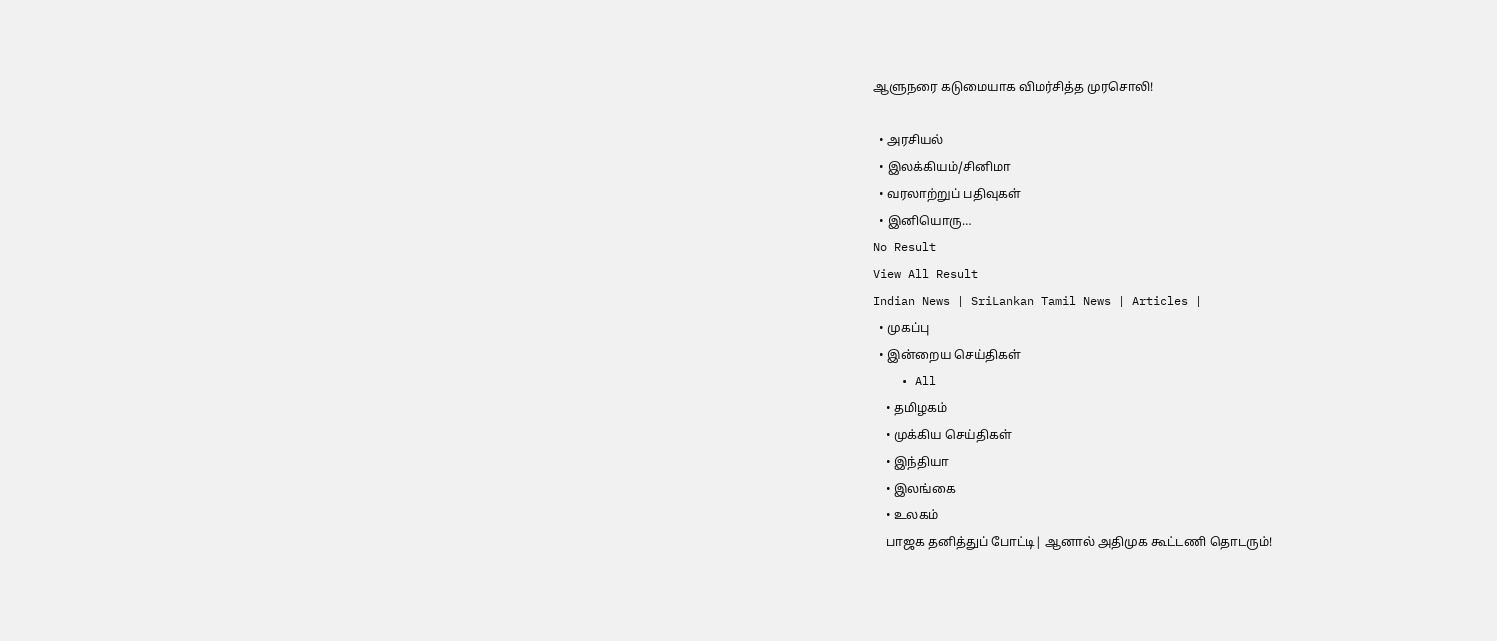ஆளுநரை கடுமையாக விமர்சித்த முரசொலி!

  • அரசியல்
  • இலக்கியம்/சினிமா
  • வரலாற்றுப் பதிவுகள்
  • இனியொரு…
No Result
View All Result
Indian News | SriLankan Tamil News | Articles |
  • முகப்பு
  • இன்றைய செய்திகள்
    • All
    • தமிழகம்
    • முக்கிய செய்திகள்
    • இந்தியா
    • இலங்கை
    • உலகம்
    பாஜக தனித்துப் போட்டி| ஆனால் அதிமுக கூட்டணி தொடரும்!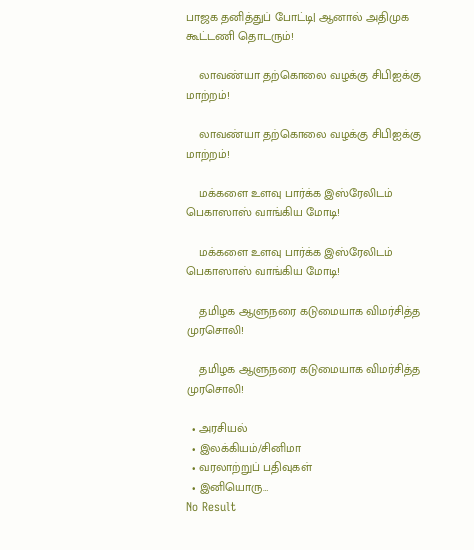பாஜக தனித்துப் போட்டி| ஆனால் அதிமுக கூட்டணி தொடரும்!

    லாவண்யா தற்கொலை வழக்கு சிபிஐக்கு மாற்றம்!

    லாவண்யா தற்கொலை வழக்கு சிபிஐக்கு மாற்றம்!

    மக்களை உளவு பார்க்க இஸ்ரேலிடம் பெகாஸாஸ் வாங்கிய மோடி!

    மக்களை உளவு பார்க்க இஸ்ரேலிடம் பெகாஸாஸ் வாங்கிய மோடி!

    தமிழக ஆளுநரை கடுமையாக விமர்சித்த முரசொலி!

    தமிழக ஆளுநரை கடுமையாக விமர்சித்த முரசொலி!

  • அரசியல்
  • இலக்கியம்/சினிமா
  • வரலாற்றுப் பதிவுகள்
  • இனியொரு…
No Result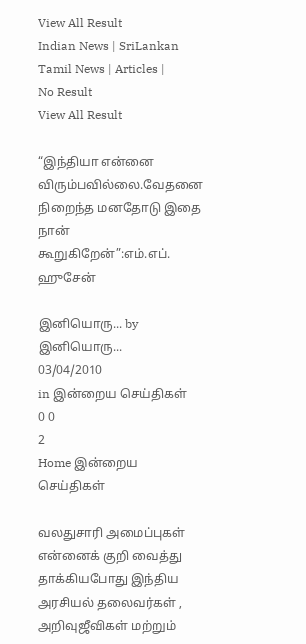View All Result
Indian News | SriLankan Tamil News | Articles |
No Result
View All Result

“இந்தியா என்னை விரும்பவில்லை.வேதனை நிறைந்த மனதோடு இதை நான் கூறுகிறேன்”:எம்.எப். ஹுசேன்

இனியொரு... by இனியொரு...
03/04/2010
in இன்றைய செய்திகள்
0 0
2
Home இன்றைய செய்திகள்

வலதுசாரி அமைப்புகள் என்னைக் குறி வைத்து தாக்கியபோது இந்திய அரசியல் தலைவர்கள் , அறிவுஜீவிகள் மற்றும்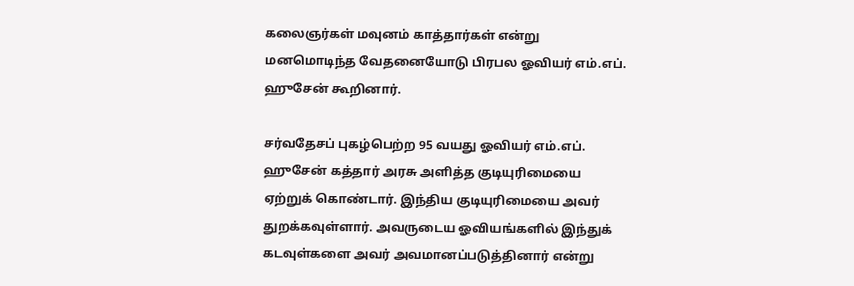கலைஞர்கள் மவுனம் காத்தார்கள் என்று மனமொடிந்த வேதனையோடு பிரபல ஓவியர் எம்.எப். ஹுசேன் கூறினார்.

சர்வதேசப் புகழ்பெற்ற 95 வயது ஓவியர் எம்.எப். ஹுசேன் கத்தார் அரசு அளித்த குடியுரிமையை ஏற்றுக் கொண்டார். இந்திய குடியுரிமையை அவர் துறக்கவுள்ளார். அவருடைய ஓவியங்களில் இந்துக் கடவுள்களை அவர் அவமானப்படுத்தினார் என்று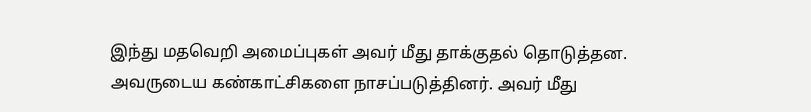இந்து மதவெறி அமைப்புகள் அவர் மீது தாக்குதல் தொடுத்தன. அவருடைய கண்காட்சிகளை நாசப்படுத்தினர். அவர் மீது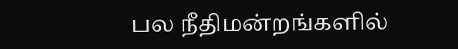பல நீதிமன்றங்களில்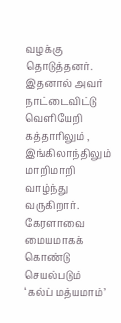வழக்கு தொடுத்தனர். இதனால் அவர் நாட்டைவிட்டு வெளியேறி கத்தாரிலும் , இங்கிலாந்திலும் மாறிமாறி வாழ்ந்து வருகிறார்.
கேரளாவை மையமாகக் கொண்டு செயல்படும் ‘கல்ப் மத்யமாம்’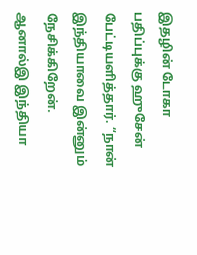இதழின் டோகா பதிப்புக்கு ஹுசேன் பேட்டியளித்தார். “நான் இந்தியாவை இன்னும் நேசிக்கிறேன். ஆனால்இ இந்தியா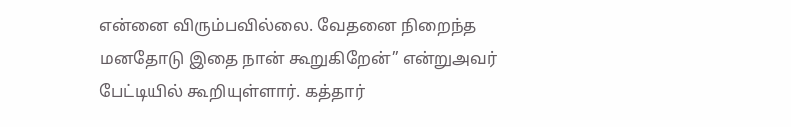என்னை விரும்பவில்லை. வேதனை நிறைந்த மனதோடு இதை நான் கூறுகிறேன்” என்றுஅவர் பேட்டியில் கூறியுள்ளார். கத்தார்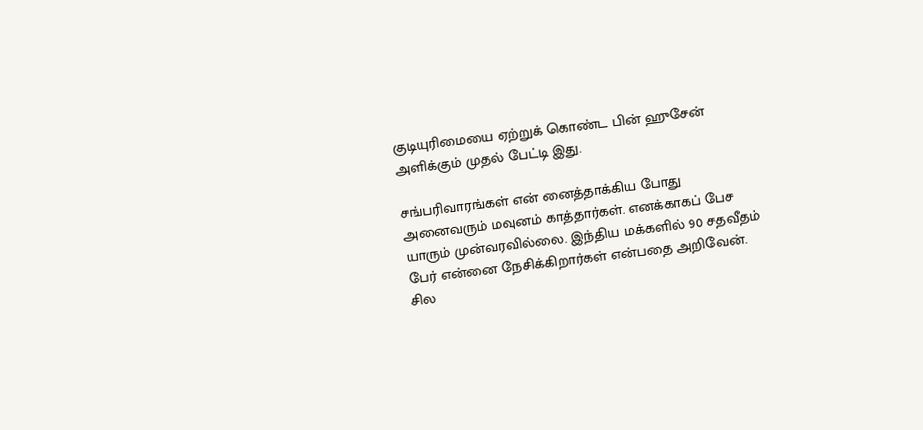குடியுரிமையை ஏற்றுக் கொண்ட பின் ஹுசேன் அளிக்கும் முதல் பேட்டி இது.

சங்பரிவாரங்கள் என் னைத்தாக்கிய போது அனைவரும் மவுனம் காத்தார்கள். எனக்காகப் பேச யாரும் முன்வரவில்லை. இந்திய மக்களில் 90 சதவீதம் பேர் என்னை நேசிக்கிறார்கள் என்பதை அறிவேன். சில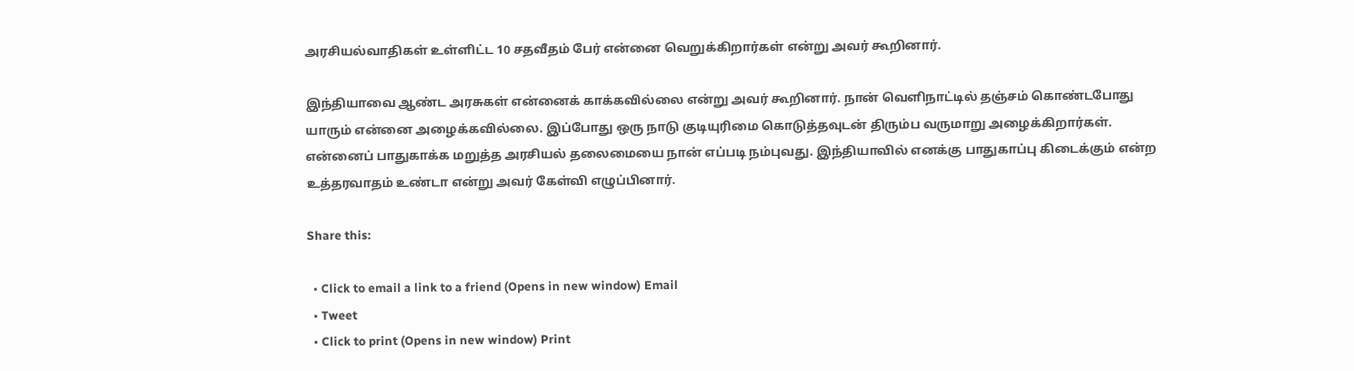அரசியல்வாதிகள் உள்ளிட்ட 10 சதவீதம் பேர் என்னை வெறுக்கிறார்கள் என்று அவர் கூறினார்.

இந்தியாவை ஆண்ட அரசுகள் என்னைக் காக்கவில்லை என்று அவர் கூறினார். நான் வெளிநாட்டில் தஞ்சம் கொண்டபோது யாரும் என்னை அழைக்கவில்லை. இப்போது ஒரு நாடு குடியுரிமை கொடுத்தவுடன் திரும்ப வருமாறு அழைக்கிறார்கள். என்னைப் பாதுகாக்க மறுத்த அரசியல் தலைமையை நான் எப்படி நம்புவது. இந்தியாவில் எனக்கு பாதுகாப்பு கிடைக்கும் என்ற உத்தரவாதம் உண்டா என்று அவர் கேள்வி எழுப்பினார்.

Share this:

  • Click to email a link to a friend (Opens in new window) Email
  • Tweet
  • Click to print (Opens in new window) Print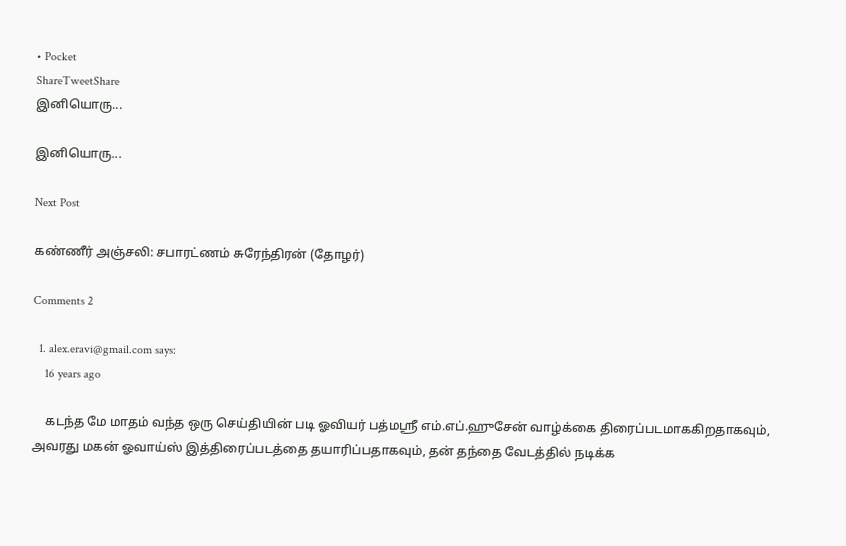• Pocket
ShareTweetShare
இனியொரு...

இனியொரு...

Next Post

கண்ணீர் அஞ்சலி: சபாரட்ணம் சுரேந்திரன் (தோழர்)

Comments 2

  1. alex.eravi@gmail.com says:
    16 years ago

    கடந்த மே மாதம் வந்த ஒரு செய்தியின் படி ஓவியர் பத்மஸ்ரீ எம்.எப்.ஹுசேன் வாழ்க்கை திரைப்படமாககிறதாகவும், அவரது மகன் ஓவாய்ஸ் இத்திரைப்படத்தை தயாரிப்பதாகவும், தன் தந்தை வேடத்தில் நடிக்க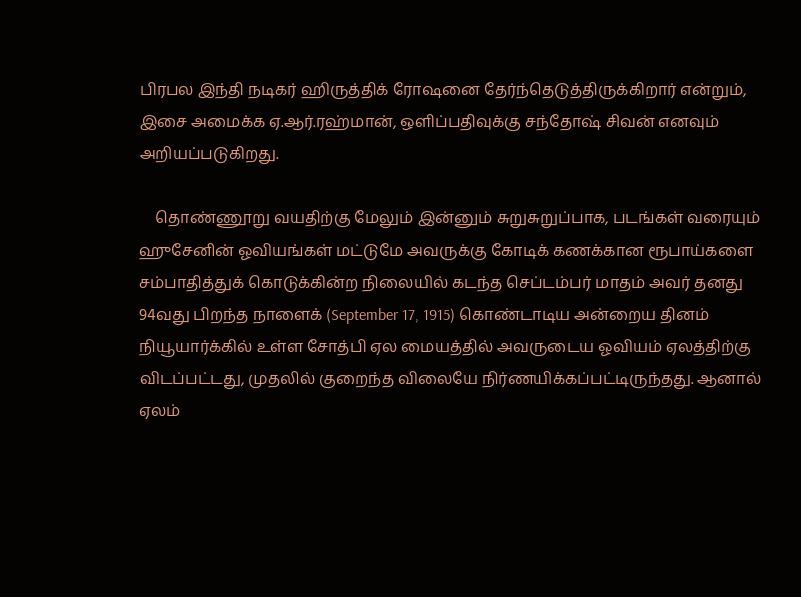பிரபல இந்தி நடிகர் ஹிருத்திக் ரோஷனை தேர்ந்தெடுத்திருக்கிறார் என்றும், இசை அமைக்க ஏ.ஆர்.ரஹ்மான், ஒளிப்பதிவுக்கு சந்தோஷ் சிவன் எனவும் அறியப்படுகிறது.

    தொண்ணூறு வயதிற்கு மேலும் இன்னும் சுறுசுறுப்பாக, படங்கள் வரையும் ஹுசேனின் ஓவியங்கள் மட்டுமே அவருக்கு கோடிக் கணக்கான ரூபாய்களை சம்பாதித்துக் கொடுக்கின்ற நிலையில் கடந்த செப்டம்பர் மாதம் அவர் தனது 94வது பிறந்த நாளைக் (September 17, 1915) கொண்டாடிய அன்றைய தினம் நியூயார்க்கில் உள்ள சோத்பி ஏல மையத்தில் அவருடைய ஓவியம் ஏலத்திற்கு விடப்பட்டது, முதலில் குறைந்த விலையே நிர்ணயிக்கப்பட்டிருந்தது. ஆனால் ஏலம்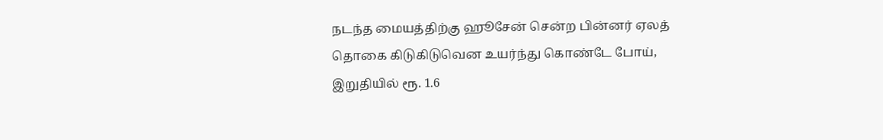நடந்த மையத்திற்கு ஹூசேன் சென்ற பின்னர் ஏலத் தொகை கிடுகிடுவென உயர்ந்து கொண்டே போய், இறுதியில் ரூ. 1.6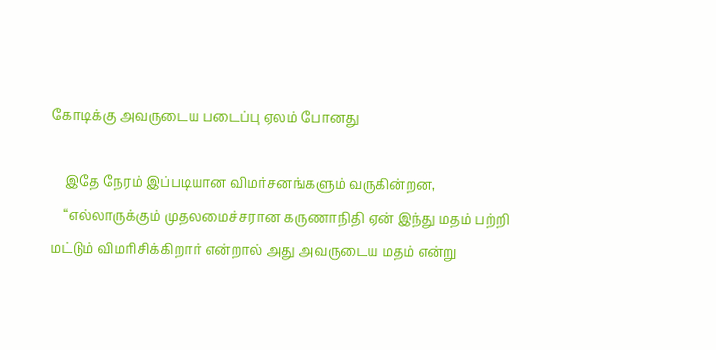கோடிக்கு அவருடைய படைப்பு ஏலம் போனது

    இதே நேரம் இப்படியான விமர்சனங்களும் வருகின்றன,
    “எல்லாருக்கும் முதலமைச்சரான கருணாநிதி ஏன் இந்து மதம் பற்றி மட்டும் விமரிசிக்கிறார் என்றால் அது அவருடைய மதம் என்று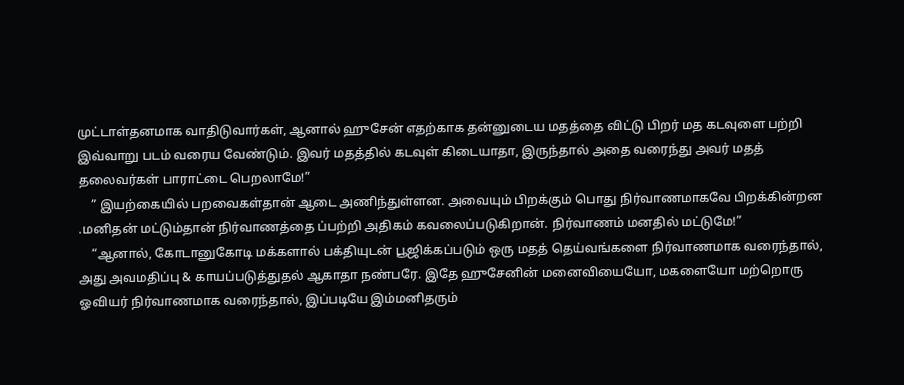முட்டாள்தனமாக வாதிடுவார்கள், ஆனால் ஹுசேன் எதற்காக தன்னுடைய மதத்தை விட்டு பிறர் மத கடவுளை பற்றி இவ்வாறு படம் வரைய வேண்டும். இவர் மதத்தில் கடவுள் கிடையாதா, இருந்தால் அதை வரைந்து அவர் மதத் தலைவர்கள் பாராட்டை பெறலாமே!”
    ” இயற்கையில் பறவைகள்தான் ஆடை அணிந்துள்ளன. அவையும் பிறக்கும் பொது நிர்வாணமாகவே பிறக்கின்றன .மனிதன் மட்டும்தான் நிர்வாணத்தை ப்பற்றி அதிகம் கவலைப்படுகிறான். நிர்வாணம் மனதில் மட்டுமே!”
    “ஆனால், கோடானுகோடி மக்களால் பக்தியுடன் பூஜிக்கப்படும் ஒரு மதத் தெய்வங்களை நிர்வாணமாக வரைந்தால், அது அவமதிப்பு & காயப்படுத்துதல் ஆகாதா நண்பரே. இதே ஹுசேனின் மனைவியையோ, மகளையோ மற்றொரு ஓவியர் நிர்வாணமாக வரைந்தால், இப்படியே இம்மனிதரும்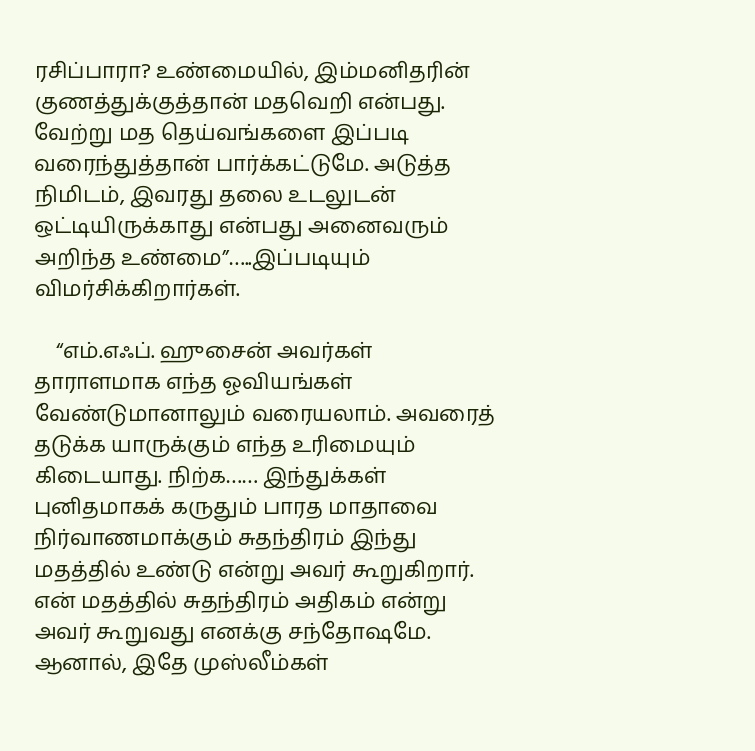ரசிப்பாரா? உண்மையில், இம்மனிதரின் குணத்துக்குத்தான் மதவெறி என்பது. வேற்று மத தெய்வங்களை இப்படி வரைந்துத்தான் பார்க்கட்டுமே. அடுத்த நிமிடம், இவரது தலை உடலுடன் ஒட்டியிருக்காது என்பது அனைவரும் அறிந்த உண்மை”…..இப்படியும் விமர்சிக்கிறார்கள்.

    “எம்.எஃப். ஹுசைன் அவர்கள் தாராளமாக எந்த ஓவியங்கள் வேண்டுமானாலும் வரையலாம். அவரைத் தடுக்க யாருக்கும் எந்த உரிமையும் கிடையாது. நிற்க…… இந்துக்கள் புனிதமாகக் கருதும் பாரத மாதாவை நிர்வாணமாக்கும் சுதந்திரம் இந்து மதத்தில் உண்டு என்று அவர் கூறுகிறார். என் மதத்தில் சுதந்திரம் அதிகம் என்று அவர் கூறுவது எனக்கு சந்தோஷமே. ஆனால், இதே முஸ்லீம்கள்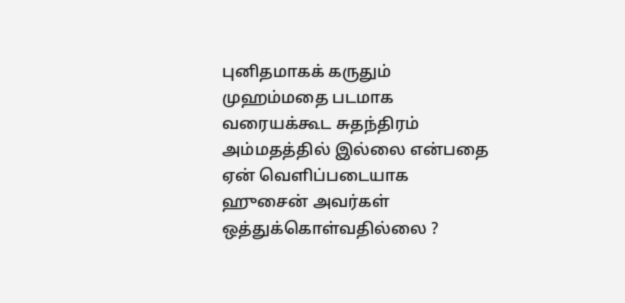புனிதமாகக் கருதும் முஹம்மதை படமாக வரையக்கூட சுதந்திரம் அம்மதத்தில் இல்லை என்பதை ஏன் வெளிப்படையாக ஹுசைன் அவர்கள் ஒத்துக்கொள்வதில்லை ?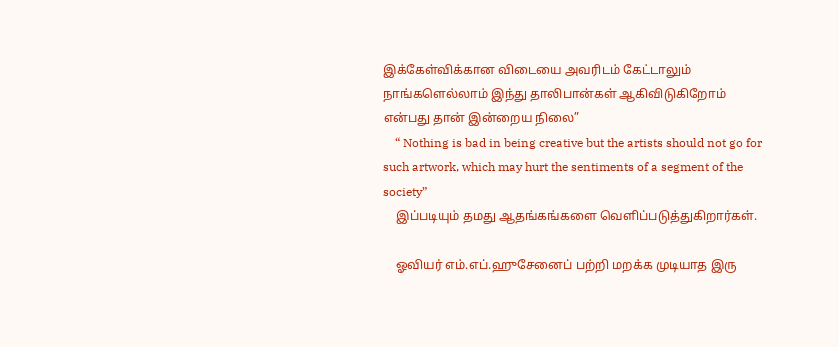இக்கேள்விக்கான விடையை அவரிடம் கேட்டாலும் நாங்களெல்லாம் இந்து தாலிபான்கள் ஆகிவிடுகிறோம் என்பது தான் இன்றைய நிலை”
    “ Nothing is bad in being creative but the artists should not go for such artwork, which may hurt the sentiments of a segment of the society”
    இப்படியும் தமது ஆதங்கங்களை வெளிப்படுத்துகிறார்கள்.

    ஓவியர் எம்.எப்.ஹுசேனைப் பற்றி மறக்க முடியாத இரு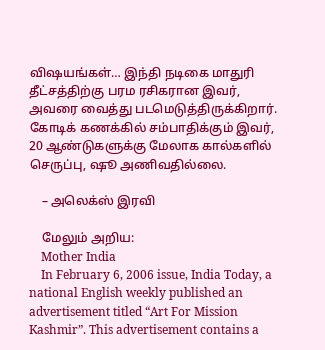விஷயங்கள்… இந்தி நடிகை மாதுரி தீட்சத்திற்கு பரம ரசிகரான இவர், அவரை வைத்து படமெடுத்திருக்கிறார். கோடிக் கணக்கில் சம்பாதிக்கும் இவர், 20 ஆண்டுகளுக்கு மேலாக கால்களில் செருப்பு, ஷூ அணிவதில்லை.

    – அலெக்ஸ் இரவி

    மேலும் அறிய:
    Mother India
    In February 6, 2006 issue, India Today, a national English weekly published an advertisement titled “Art For Mission Kashmir”. This advertisement contains a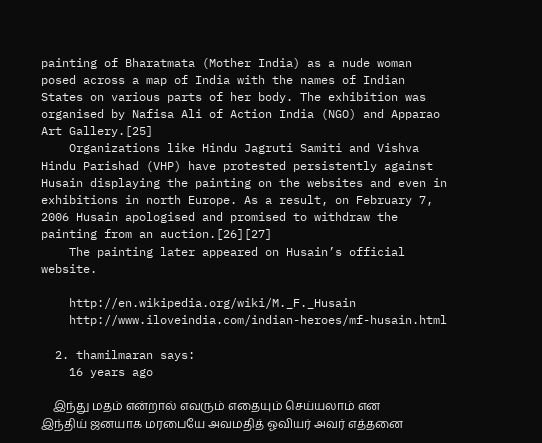painting of Bharatmata (Mother India) as a nude woman posed across a map of India with the names of Indian States on various parts of her body. The exhibition was organised by Nafisa Ali of Action India (NGO) and Apparao Art Gallery.[25]
    Organizations like Hindu Jagruti Samiti and Vishva Hindu Parishad (VHP) have protested persistently against Husain displaying the painting on the websites and even in exhibitions in north Europe. As a result, on February 7, 2006 Husain apologised and promised to withdraw the painting from an auction.[26][27]
    The painting later appeared on Husain’s official website.

    http://en.wikipedia.org/wiki/M._F._Husain
    http://www.iloveindia.com/indian-heroes/mf-husain.html

  2. thamilmaran says:
    16 years ago

    இந்து மதம் என்றால் எவரும் எதையும் செய்யலாம் என இந்திய் ஜனயாக மரபையே அவமதித் ஓவியர் அவர் எத்தனை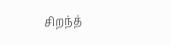சிறந்த்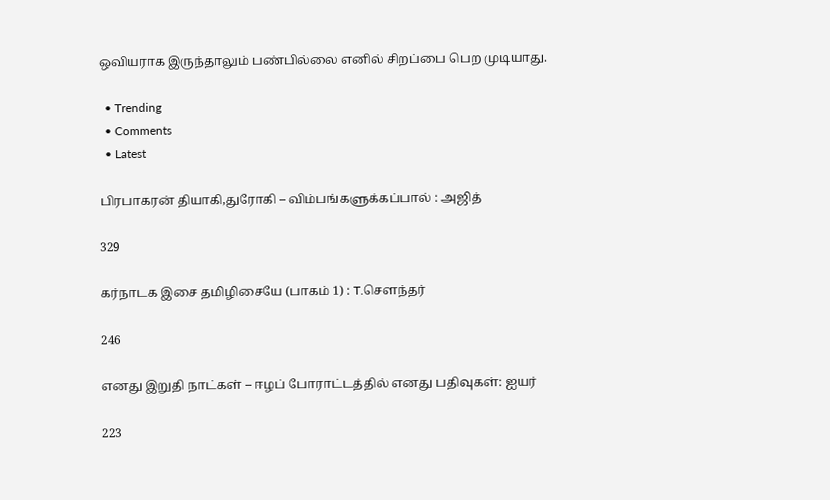ஒவியராக இருந்தாலும் பண்பில்லை எனில் சிறப்பை பெற முடியாது.

  • Trending
  • Comments
  • Latest

பிரபாகரன் தியாகி,துரோகி – விம்பங்களுக்கப்பால் : அஜித்

329

கர்நாடக இசை தமிழிசையே (பாகம் 1) : T.செளந்தர்

246

எனது இறுதி நாட்கள் – ஈழப் போராட்டத்தில் எனது பதிவுகள்: ஐயர்

223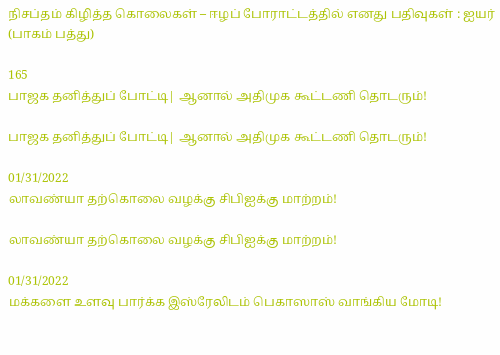நிசப்தம் கிழித்த கொலைகள் – ஈழப் போராட்டத்தில் எனது பதிவுகள் : ஐயர் (பாகம் பத்து)

165
பாஜக தனித்துப் போட்டி| ஆனால் அதிமுக கூட்டணி தொடரும்!

பாஜக தனித்துப் போட்டி| ஆனால் அதிமுக கூட்டணி தொடரும்!

01/31/2022
லாவண்யா தற்கொலை வழக்கு சிபிஐக்கு மாற்றம்!

லாவண்யா தற்கொலை வழக்கு சிபிஐக்கு மாற்றம்!

01/31/2022
மக்களை உளவு பார்க்க இஸ்ரேலிடம் பெகாஸாஸ் வாங்கிய மோடி!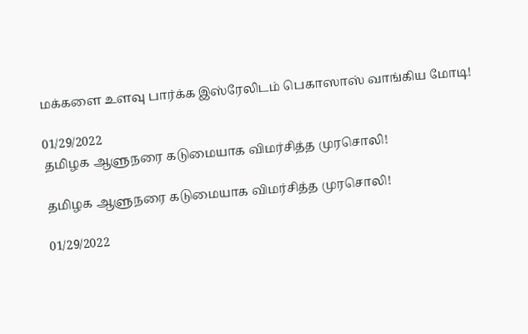மக்களை உளவு பார்க்க இஸ்ரேலிடம் பெகாஸாஸ் வாங்கிய மோடி!

01/29/2022
தமிழக ஆளுநரை கடுமையாக விமர்சித்த முரசொலி!

தமிழக ஆளுநரை கடுமையாக விமர்சித்த முரசொலி!

01/29/2022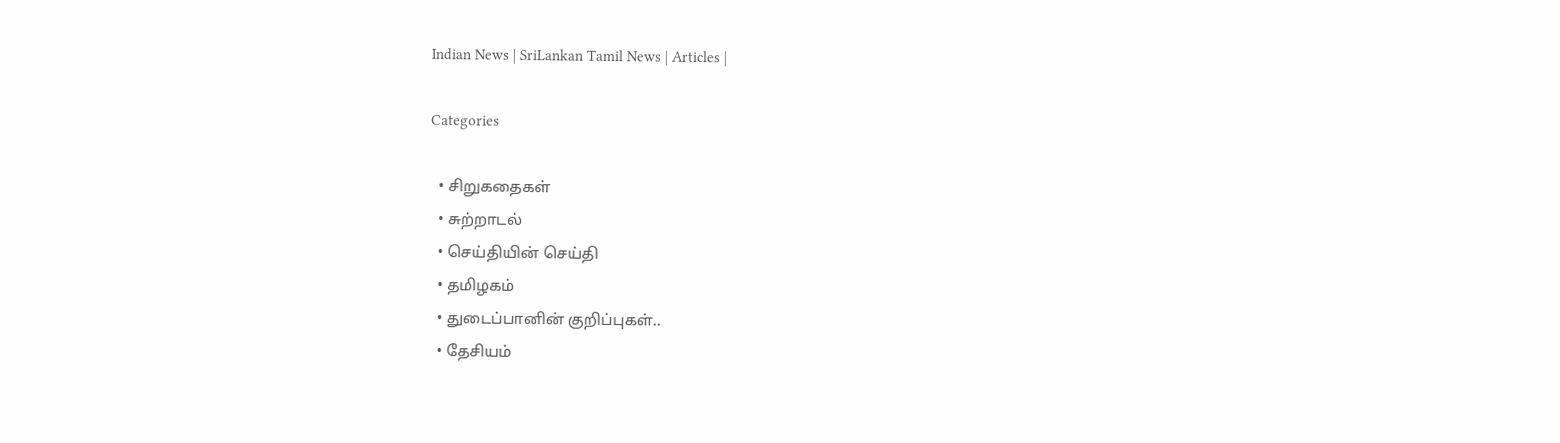Indian News | SriLankan Tamil News | Articles |

Categories

  • சிறுகதைகள்
  • சுற்றாடல்
  • செய்தியின் செய்தி
  • தமிழகம்
  • துடைப்பானின் குறிப்புகள்..
  • தேசியம்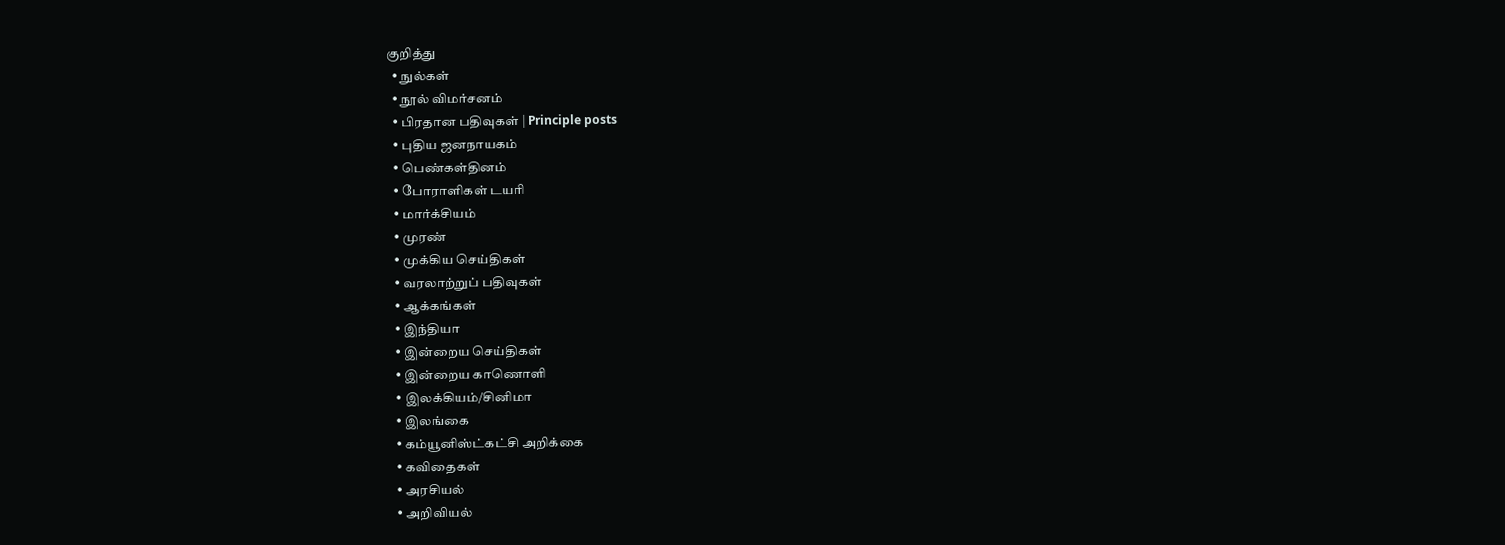குறித்து
  • நுல்கள்
  • நூல் விமர்சனம்
  • பிரதான பதிவுகள் | Principle posts
  • புதிய ஜனநாயகம்
  • பெண்கள்தினம்
  • போராளிகள் டயரி
  • மார்க்சியம்
  • முரண்
  • முக்கிய செய்திகள்
  • வரலாற்றுப் பதிவுகள்
  • ஆக்கங்கள்
  • இந்தியா
  • இன்றைய செய்திகள்
  • இன்றைய காணொளி
  • இலக்கியம்/சினிமா
  • இலங்கை
  • கம்யூனிஸ்ட்கட்சி அறிக்கை
  • கவிதைகள்
  • அரசியல்
  • அறிவியல்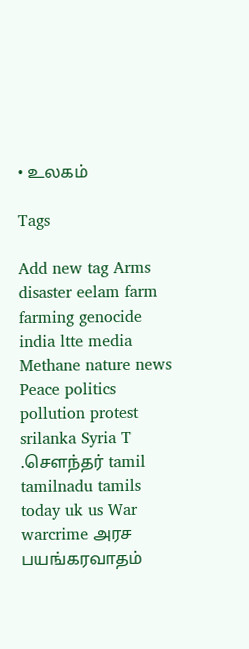• உலகம்

Tags

Add new tag Arms disaster eelam farm farming genocide india ltte media Methane nature news Peace politics pollution protest srilanka Syria T .சௌந்தர் tamil tamilnadu tamils today uk us War warcrime அரச பயங்கரவாதம்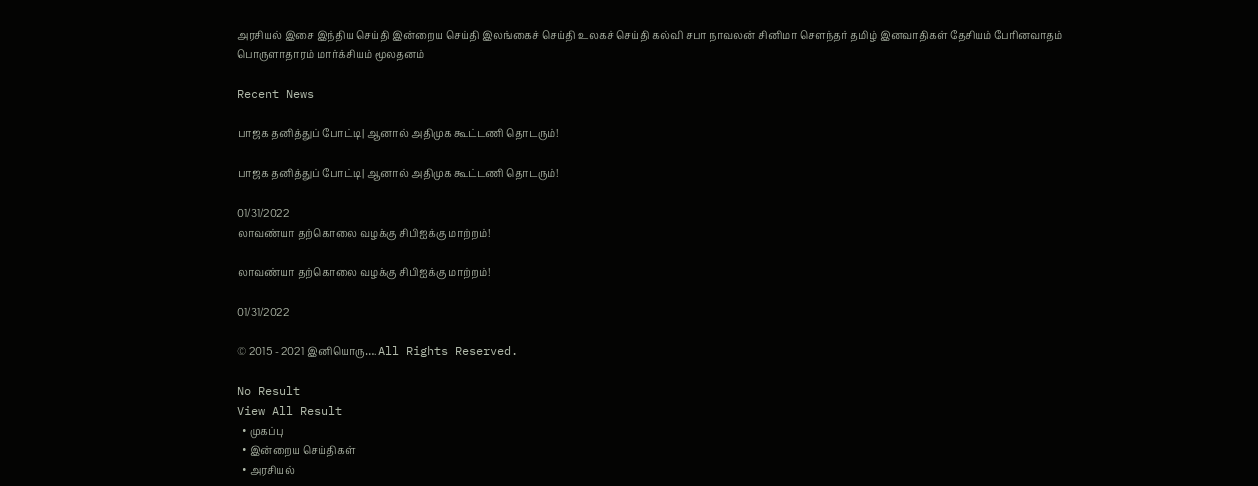அரசியல் இசை இந்திய செய்தி இன்றைய செய்தி இலங்கைச் செய்தி உலகச் செய்தி கல்வி சபா நாவலன் சினிமா சௌந்தர் தமிழ் இனவாதிகள் தேசியம் பேரினவாதம் பொருளாதாரம் மார்க்சியம் மூலதனம்

Recent News

பாஜக தனித்துப் போட்டி| ஆனால் அதிமுக கூட்டணி தொடரும்!

பாஜக தனித்துப் போட்டி| ஆனால் அதிமுக கூட்டணி தொடரும்!

01/31/2022
லாவண்யா தற்கொலை வழக்கு சிபிஐக்கு மாற்றம்!

லாவண்யா தற்கொலை வழக்கு சிபிஐக்கு மாற்றம்!

01/31/2022

© 2015 - 2021 இனியொரு…. All Rights Reserved.

No Result
View All Result
  • முகப்பு
  • இன்றைய செய்திகள்
  • அரசியல்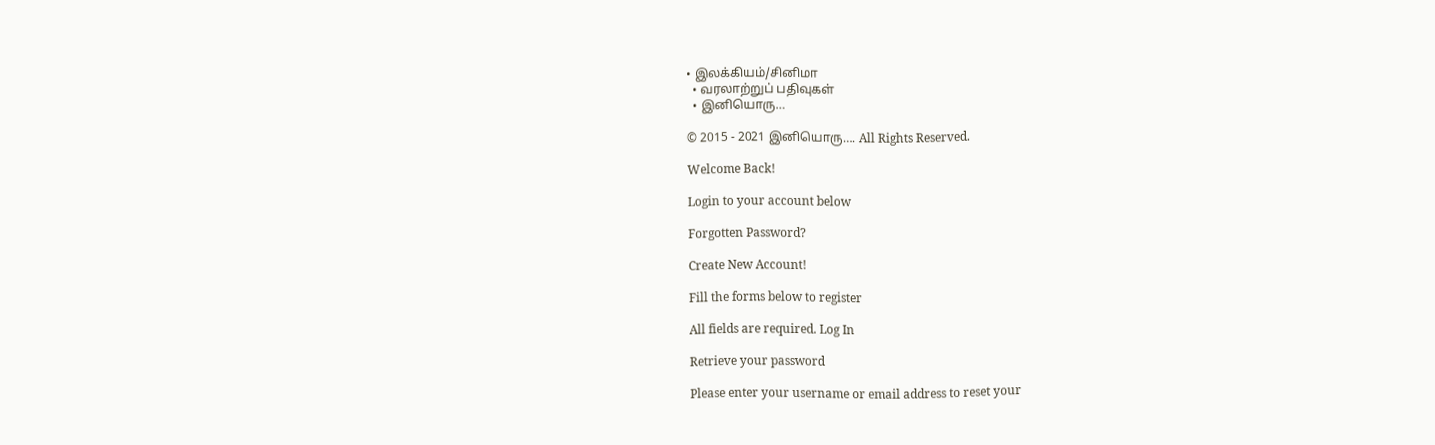• இலக்கியம்/சினிமா
  • வரலாற்றுப் பதிவுகள்
  • இனியொரு…

© 2015 - 2021 இனியொரு…. All Rights Reserved.

Welcome Back!

Login to your account below

Forgotten Password?

Create New Account!

Fill the forms below to register

All fields are required. Log In

Retrieve your password

Please enter your username or email address to reset your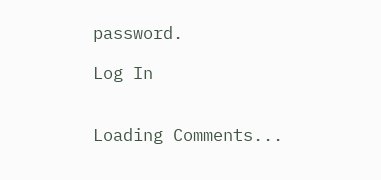password.

Log In


Loading Comments...